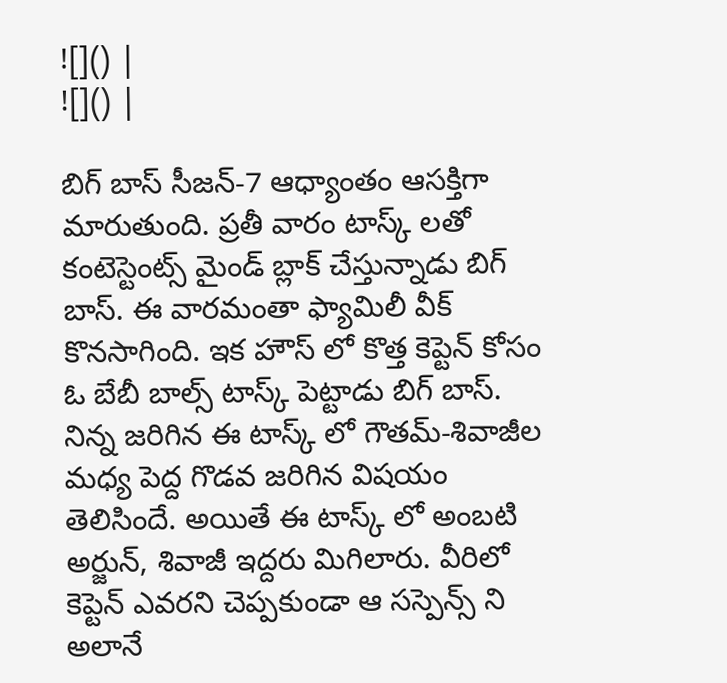![]() |
![]() |

బిగ్ బాస్ సీజన్-7 ఆధ్యాంతం ఆసక్తిగా మారుతుంది. ప్రతీ వారం టాస్క్ లతో కంటెస్టెంట్స్ మైండ్ బ్లాక్ చేస్తున్నాడు బిగ్ బాస్. ఈ వారమంతా ఫ్యామిలీ వీక్ కొనసాగింది. ఇక హౌస్ లో కొత్త కెప్టెన్ కోసం ఓ బేబీ బాల్స్ టాస్క్ పెట్టాడు బిగ్ బాస్.
నిన్న జరిగిన ఈ టాస్క్ లో గౌతమ్-శివాజీల మధ్య పెద్ద గొడవ జరిగిన విషయం తెలిసిందే. అయితే ఈ టాస్క్ లో అంబటి అర్జున్, శివాజీ ఇద్దరు మిగిలారు. వీరిలో కెప్టెన్ ఎవరని చెప్పకుండా ఆ సస్పెన్స్ ని అలానే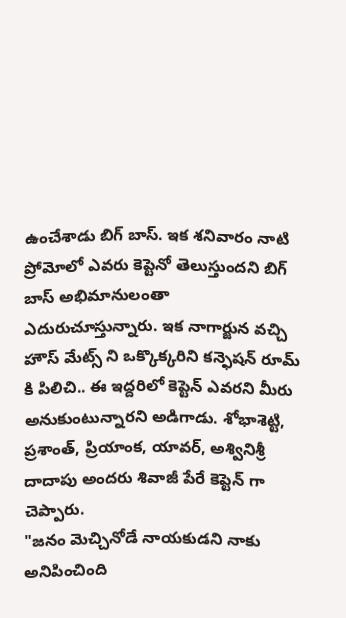ఉంచేశాడు బిగ్ బాస్. ఇక శనివారం నాటి ప్రోమోలో ఎవరు కెప్టెనో తెలుస్తుందని బిగ్ బాస్ అభిమానులంతా ఎదురుచూస్తున్నారు. ఇక నాగార్జున వచ్చి హౌస్ మేట్స్ ని ఒక్కొక్కరిని కన్ఫెషన్ రూమ్ కి పిలిచి.. ఈ ఇద్దరిలో కెప్టెన్ ఎవరని మీరు అనుకుంటున్నారని అడిగాడు. శోభాశెట్టి, ప్రశాంత్, ప్రియాంక, యావర్, అశ్వినిశ్రీ దాదాపు అందరు శివాజీ పేరే కెప్టెన్ గా చెప్పారు.
"జనం మెచ్చినోడే నాయకుడని నాకు అనిపించింది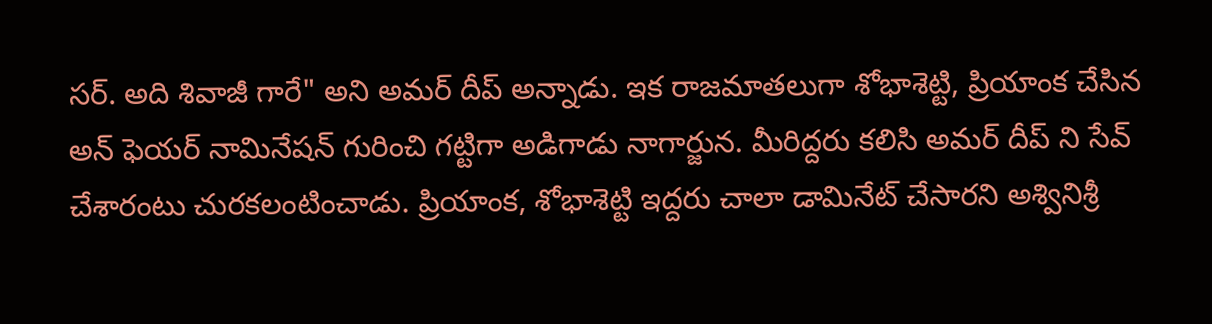సర్. అది శివాజీ గారే" అని అమర్ దీప్ అన్నాడు. ఇక రాజమాతలుగా శోభాశెట్టి, ప్రియాంక చేసిన అన్ ఫెయర్ నామినేషన్ గురించి గట్టిగా అడిగాడు నాగార్జున. మీరిద్దరు కలిసి అమర్ దీప్ ని సేవ్ చేశారంటు చురకలంటించాడు. ప్రియాంక, శోభాశెట్టి ఇద్దరు చాలా డామినేట్ చేసారని అశ్వినిశ్రీ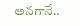అనగానే..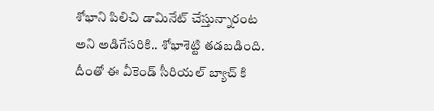శోభాని పిలిచి డామినేట్ చేస్తున్నారంట అని అడిగేసరికి.. శోభాశెట్టి తడబడింది. దీంతో ఈ వీకెండ్ సీరియల్ బ్యాచ్ కి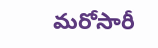మరోసారీ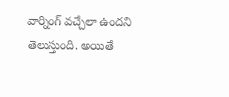వార్నింగ్ వచ్చేలా ఉందని తెలుస్తుంది. అయితే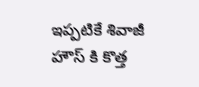ఇప్పటికే శివాజీ హౌస్ కి కొత్త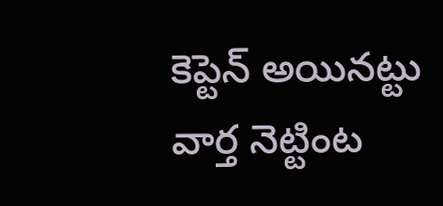కెప్టెన్ అయినట్టు వార్త నెట్టింట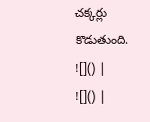చక్కర్లు కొడుతుంది.
![]() |
![]() |